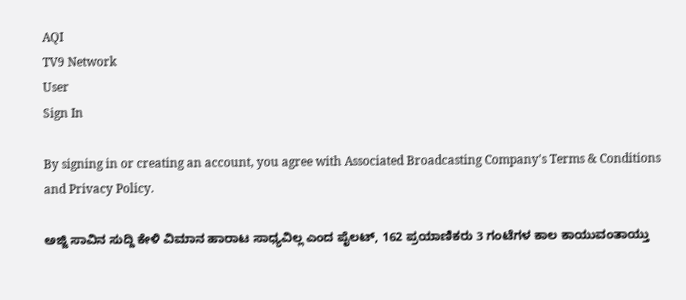AQI
TV9 Network
User
Sign In

By signing in or creating an account, you agree with Associated Broadcasting Company's Terms & Conditions and Privacy Policy.

ಅಜ್ಜಿ ಸಾವಿನ ಸುದ್ದಿ ಕೇಳಿ ವಿಮಾನ ಹಾರಾಟ ಸಾಧ್ಯವಿಲ್ಲ ಎಂದ ಪೈಲಟ್, 162 ಪ್ರಯಾಣಿಕರು 3 ಗಂಟೆಗಳ ಕಾಲ ಕಾಯುವಂತಾಯ್ತು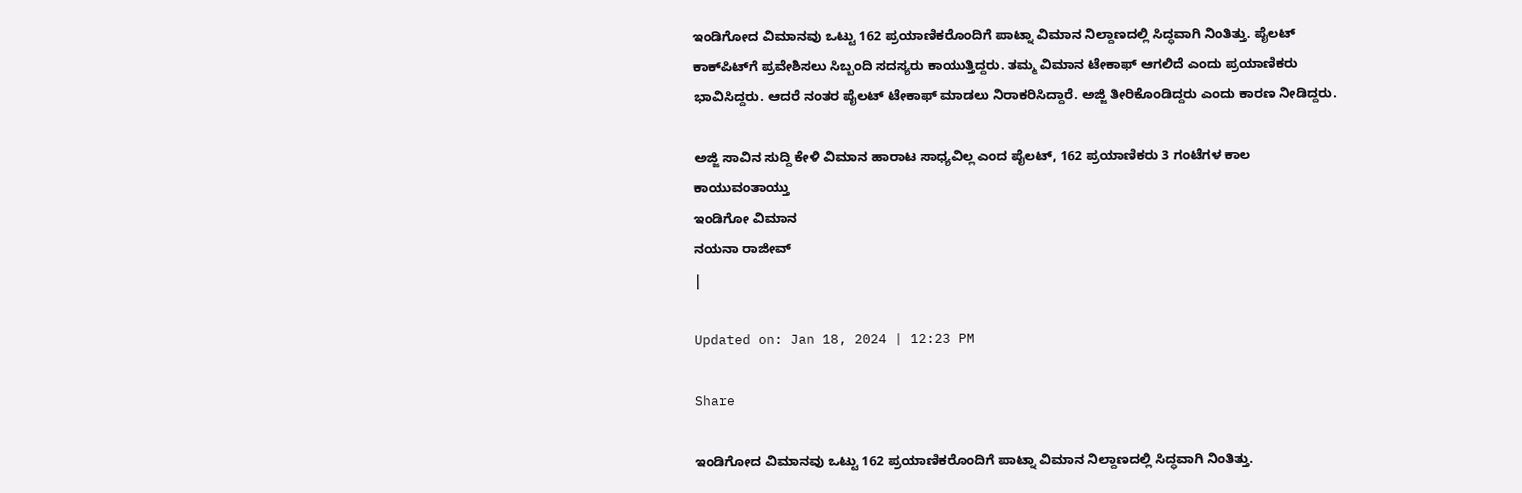ಇಂಡಿಗೋದ ವಿಮಾನವು ಒಟ್ಟು 162 ಪ್ರಯಾಣಿಕರೊಂದಿಗೆ ಪಾಟ್ನಾ ವಿಮಾನ ನಿಲ್ದಾಣದಲ್ಲಿ ಸಿದ್ಧವಾಗಿ ನಿಂತಿತ್ತು. ಪೈಲಟ್ ಕಾಕ್‌ಪಿಟ್‌ಗೆ ಪ್ರವೇಶಿಸಲು ಸಿಬ್ಬಂದಿ ಸದಸ್ಯರು ಕಾಯುತ್ತಿದ್ದರು. ತಮ್ಮ ವಿಮಾನ ಟೇಕಾಫ್ ಆಗಲಿದೆ ಎಂದು ಪ್ರಯಾಣಿಕರು ಭಾವಿಸಿದ್ದರು. ಆದರೆ ನಂತರ ಪೈಲಟ್ ಟೇಕಾಫ್ ಮಾಡಲು ನಿರಾಕರಿಸಿದ್ದಾರೆ. ಅಜ್ಜಿ ತೀರಿಕೊಂಡಿದ್ದರು ಎಂದು ಕಾರಣ ನೀಡಿದ್ದರು.

ಅಜ್ಜಿ ಸಾವಿನ ಸುದ್ದಿ ಕೇಳಿ ವಿಮಾನ ಹಾರಾಟ ಸಾಧ್ಯವಿಲ್ಲ ಎಂದ ಪೈಲಟ್, 162 ಪ್ರಯಾಣಿಕರು 3 ಗಂಟೆಗಳ ಕಾಲ ಕಾಯುವಂತಾಯ್ತು
ಇಂಡಿಗೋ ವಿಮಾನ
ನಯನಾ ರಾಜೀವ್
|

Updated on: Jan 18, 2024 | 12:23 PM

Share

ಇಂಡಿಗೋದ ವಿಮಾನವು ಒಟ್ಟು 162 ಪ್ರಯಾಣಿಕರೊಂದಿಗೆ ಪಾಟ್ನಾ ವಿಮಾನ ನಿಲ್ದಾಣದಲ್ಲಿ ಸಿದ್ಧವಾಗಿ ನಿಂತಿತ್ತು.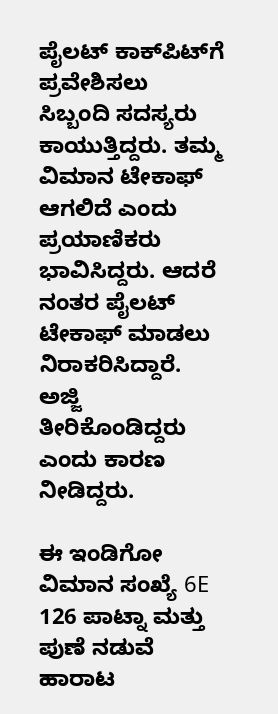ಪೈಲಟ್ ಕಾಕ್‌ಪಿಟ್‌ಗೆ ಪ್ರವೇಶಿಸಲು ಸಿಬ್ಬಂದಿ ಸದಸ್ಯರು ಕಾಯುತ್ತಿದ್ದರು. ತಮ್ಮ ವಿಮಾನ ಟೇಕಾಫ್ ಆಗಲಿದೆ ಎಂದು ಪ್ರಯಾಣಿಕರು ಭಾವಿಸಿದ್ದರು. ಆದರೆ ನಂತರ ಪೈಲಟ್ ಟೇಕಾಫ್ ಮಾಡಲು ನಿರಾಕರಿಸಿದ್ದಾರೆ. ಅಜ್ಜಿ ತೀರಿಕೊಂಡಿದ್ದರು ಎಂದು ಕಾರಣ ನೀಡಿದ್ದರು.

ಈ ಇಂಡಿಗೋ ವಿಮಾನ ಸಂಖ್ಯೆ 6E 126 ಪಾಟ್ನಾ ಮತ್ತು ಪುಣೆ ನಡುವೆ ಹಾರಾಟ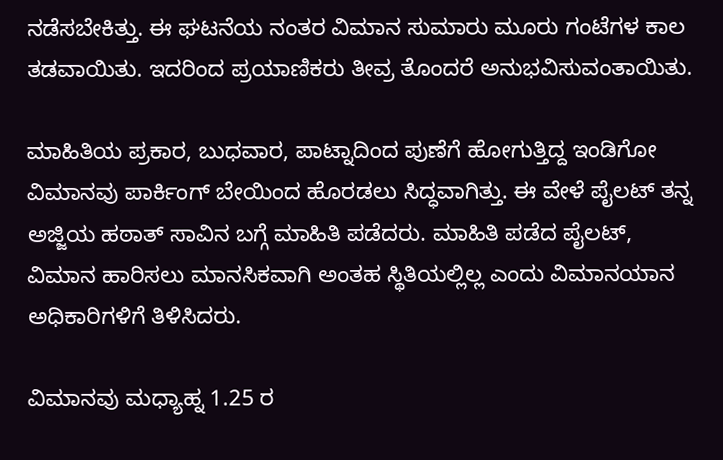ನಡೆಸಬೇಕಿತ್ತು. ಈ ಘಟನೆಯ ನಂತರ ವಿಮಾನ ಸುಮಾರು ಮೂರು ಗಂಟೆಗಳ ಕಾಲ ತಡವಾಯಿತು. ಇದರಿಂದ ಪ್ರಯಾಣಿಕರು ತೀವ್ರ ತೊಂದರೆ ಅನುಭವಿಸುವಂತಾಯಿತು.

ಮಾಹಿತಿಯ ಪ್ರಕಾರ, ಬುಧವಾರ, ಪಾಟ್ನಾದಿಂದ ಪುಣೆಗೆ ಹೋಗುತ್ತಿದ್ದ ಇಂಡಿಗೋ ವಿಮಾನವು ಪಾರ್ಕಿಂಗ್ ಬೇಯಿಂದ ಹೊರಡಲು ಸಿದ್ಧವಾಗಿತ್ತು. ಈ ವೇಳೆ ಪೈಲಟ್ ತನ್ನ ಅಜ್ಜಿಯ ಹಠಾತ್ ಸಾವಿನ ಬಗ್ಗೆ ಮಾಹಿತಿ ಪಡೆದರು. ಮಾಹಿತಿ ಪಡೆದ ಪೈಲಟ್, ವಿಮಾನ ಹಾರಿಸಲು ಮಾನಸಿಕವಾಗಿ ಅಂತಹ ಸ್ಥಿತಿಯಲ್ಲಿಲ್ಲ ಎಂದು ವಿಮಾನಯಾನ ಅಧಿಕಾರಿಗಳಿಗೆ ತಿಳಿಸಿದರು.

ವಿಮಾನವು ಮಧ್ಯಾಹ್ನ 1.25 ರ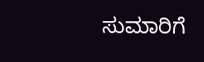ಸುಮಾರಿಗೆ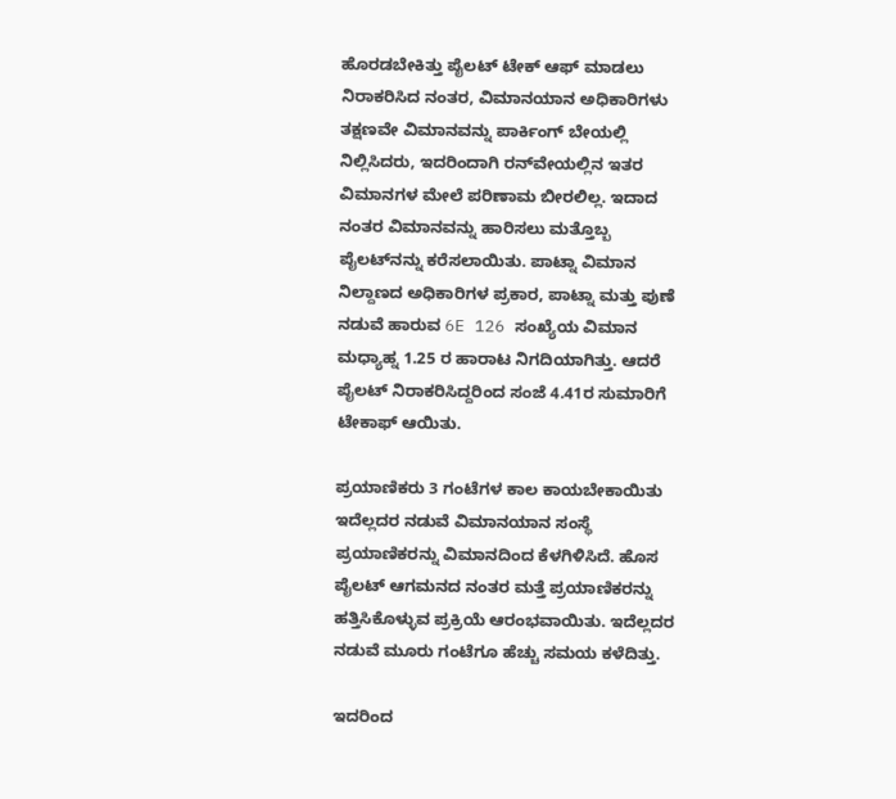ಹೊರಡಬೇಕಿತ್ತು ಪೈಲಟ್ ಟೇಕ್ ಆಫ್ ಮಾಡಲು ನಿರಾಕರಿಸಿದ ನಂತರ, ವಿಮಾನಯಾನ ಅಧಿಕಾರಿಗಳು ತಕ್ಷಣವೇ ವಿಮಾನವನ್ನು ಪಾರ್ಕಿಂಗ್ ಬೇಯಲ್ಲಿ ನಿಲ್ಲಿಸಿದರು, ಇದರಿಂದಾಗಿ ರನ್‌ವೇಯಲ್ಲಿನ ಇತರ ವಿಮಾನಗಳ ಮೇಲೆ ಪರಿಣಾಮ ಬೀರಲಿಲ್ಲ. ಇದಾದ ನಂತರ ವಿಮಾನವನ್ನು ಹಾರಿಸಲು ಮತ್ತೊಬ್ಬ ಪೈಲಟ್‌ನನ್ನು ಕರೆಸಲಾಯಿತು. ಪಾಟ್ನಾ ವಿಮಾನ ನಿಲ್ದಾಣದ ಅಧಿಕಾರಿಗಳ ಪ್ರಕಾರ, ಪಾಟ್ನಾ ಮತ್ತು ಪುಣೆ ನಡುವೆ ಹಾರುವ 6E 126 ಸಂಖ್ಯೆಯ ವಿಮಾನ  ಮಧ್ಯಾಹ್ನ 1.25 ರ ಹಾರಾಟ ನಿಗದಿಯಾಗಿತ್ತು. ಆದರೆ ಪೈಲಟ್ ನಿರಾಕರಿಸಿದ್ದರಿಂದ ಸಂಜೆ 4.41ರ ಸುಮಾರಿಗೆ ಟೇಕಾಫ್ ಆಯಿತು.

ಪ್ರಯಾಣಿಕರು 3 ಗಂಟೆಗಳ ಕಾಲ ಕಾಯಬೇಕಾಯಿತು ಇದೆಲ್ಲದರ ನಡುವೆ ವಿಮಾನಯಾನ ಸಂಸ್ಥೆ ಪ್ರಯಾಣಿಕರನ್ನು ವಿಮಾನದಿಂದ ಕೆಳಗಿಳಿಸಿದೆ. ಹೊಸ ಪೈಲಟ್ ಆಗಮನದ ನಂತರ ಮತ್ತೆ ಪ್ರಯಾಣಿಕರನ್ನು ಹತ್ತಿಸಿಕೊಳ್ಳುವ ಪ್ರಕ್ರಿಯೆ ಆರಂಭವಾಯಿತು. ಇದೆಲ್ಲದರ ನಡುವೆ ಮೂರು ಗಂಟೆಗೂ ಹೆಚ್ಚು ಸಮಯ ಕಳೆದಿತ್ತು.

ಇದರಿಂದ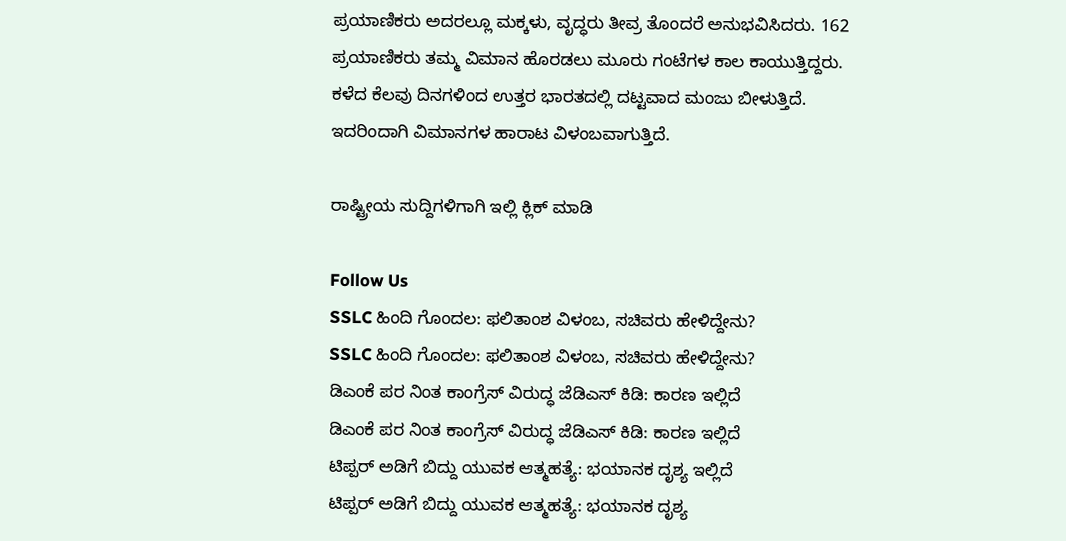ಪ್ರಯಾಣಿಕರು ಅದರಲ್ಲೂ ಮಕ್ಕಳು, ವೃದ್ಧರು ತೀವ್ರ ತೊಂದರೆ ಅನುಭವಿಸಿದರು. 162 ಪ್ರಯಾಣಿಕರು ತಮ್ಮ ವಿಮಾನ ಹೊರಡಲು ಮೂರು ಗಂಟೆಗಳ ಕಾಲ ಕಾಯುತ್ತಿದ್ದರು. ಕಳೆದ ಕೆಲವು ದಿನಗಳಿಂದ ಉತ್ತರ ಭಾರತದಲ್ಲಿ ದಟ್ಟವಾದ ಮಂಜು ಬೀಳುತ್ತಿದೆ. ಇದರಿಂದಾಗಿ ವಿಮಾನಗಳ ಹಾರಾಟ ವಿಳಂಬವಾಗುತ್ತಿದೆ.

ರಾಷ್ಟ್ರೀಯ ಸುದ್ದಿಗಳಿಗಾಗಿ ಇಲ್ಲಿ ಕ್ಲಿಕ್ ಮಾಡಿ

Follow Us
SSLC ಹಿಂದಿ ಗೊಂದಲ: ಫಲಿತಾಂಶ ವಿಳಂಬ, ಸಚಿವರು ಹೇಳಿದ್ದೇನು?
SSLC ಹಿಂದಿ ಗೊಂದಲ: ಫಲಿತಾಂಶ ವಿಳಂಬ, ಸಚಿವರು ಹೇಳಿದ್ದೇನು?
ಡಿಎಂಕೆ ಪರ ನಿಂತ ಕಾಂಗ್ರೆಸ್ ವಿರುದ್ಧ ಜೆಡಿಎಸ್ ಕಿಡಿ: ಕಾರಣ ಇಲ್ಲಿದೆ
ಡಿಎಂಕೆ ಪರ ನಿಂತ ಕಾಂಗ್ರೆಸ್ ವಿರುದ್ಧ ಜೆಡಿಎಸ್ ಕಿಡಿ: ಕಾರಣ ಇಲ್ಲಿದೆ
ಟಿಪ್ಪರ್ ಅಡಿಗೆ ಬಿದ್ದು ಯುವಕ ಆತ್ಮಹತ್ಯೆ: ಭಯಾನಕ ದೃಶ್ಯ ಇಲ್ಲಿದೆ
ಟಿಪ್ಪರ್ ಅಡಿಗೆ ಬಿದ್ದು ಯುವಕ ಆತ್ಮಹತ್ಯೆ: ಭಯಾನಕ ದೃಶ್ಯ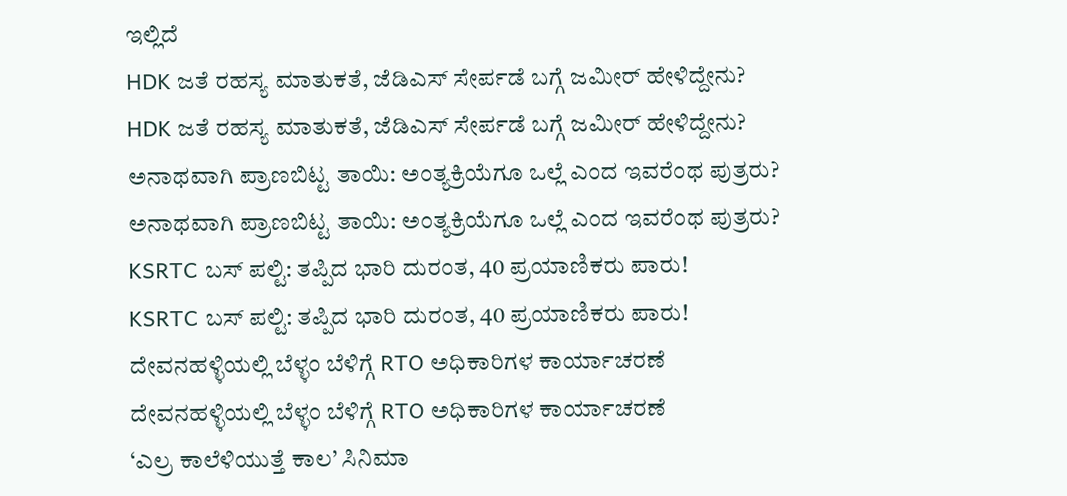ಇಲ್ಲಿದೆ
HDK ಜತೆ ರಹಸ್ಯ ಮಾತುಕತೆ, ಜೆಡಿಎಸ್ ಸೇರ್ಪಡೆ ಬಗ್ಗೆ ಜಮೀರ್ ಹೇಳಿದ್ದೇನು?
HDK ಜತೆ ರಹಸ್ಯ ಮಾತುಕತೆ, ಜೆಡಿಎಸ್ ಸೇರ್ಪಡೆ ಬಗ್ಗೆ ಜಮೀರ್ ಹೇಳಿದ್ದೇನು?
ಅನಾಥವಾಗಿ ಪ್ರಾಣಬಿಟ್ಟ ತಾಯಿ: ಅಂತ್ಯಕ್ರಿಯೆಗೂ ಒಲ್ಲೆ ಎಂದ ಇವರೆಂಥ ಪುತ್ರರು?
ಅನಾಥವಾಗಿ ಪ್ರಾಣಬಿಟ್ಟ ತಾಯಿ: ಅಂತ್ಯಕ್ರಿಯೆಗೂ ಒಲ್ಲೆ ಎಂದ ಇವರೆಂಥ ಪುತ್ರರು?
KSRTC ಬಸ್ ಪಲ್ಟಿ: ತಪ್ಪಿದ ಭಾರಿ ದುರಂತ, 40 ಪ್ರಯಾಣಿಕರು ಪಾರು!
KSRTC ಬಸ್ ಪಲ್ಟಿ: ತಪ್ಪಿದ ಭಾರಿ ದುರಂತ, 40 ಪ್ರಯಾಣಿಕರು ಪಾರು!
ದೇವನಹಳ್ಳಿಯಲ್ಲಿ ಬೆಳ್ಳಂ ಬೆಳಿಗ್ಗೆ RTO ಅಧಿಕಾರಿಗಳ ಕಾರ್ಯಾಚರಣೆ
ದೇವನಹಳ್ಳಿಯಲ್ಲಿ ಬೆಳ್ಳಂ ಬೆಳಿಗ್ಗೆ RTO ಅಧಿಕಾರಿಗಳ ಕಾರ್ಯಾಚರಣೆ
‘ಎಲ್ರ ಕಾಲೆಳಿಯುತ್ತೆ ಕಾಲ’ ಸಿನಿಮಾ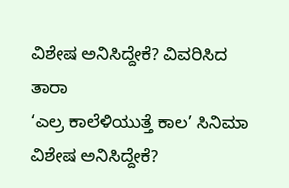ವಿಶೇಷ ಅನಿಸಿದ್ದೇಕೆ? ವಿವರಿಸಿದ ತಾರಾ
‘ಎಲ್ರ ಕಾಲೆಳಿಯುತ್ತೆ ಕಾಲ’ ಸಿನಿಮಾ ವಿಶೇಷ ಅನಿಸಿದ್ದೇಕೆ?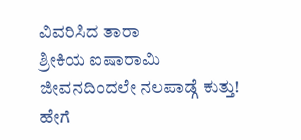ವಿವರಿಸಿದ ತಾರಾ
ಶ್ರೀಕಿಯ ಐಷಾರಾಮಿ ಜೀವನದಿಂದಲೇ ನಲಪಾಡ್ಗೆ ಕುತ್ತು! ಹೇಗೆ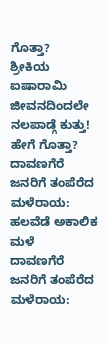ಗೊತ್ತಾ?
ಶ್ರೀಕಿಯ ಐಷಾರಾಮಿ ಜೀವನದಿಂದಲೇ ನಲಪಾಡ್ಗೆ ಕುತ್ತು! ಹೇಗೆ ಗೊತ್ತಾ?
ದಾವಣಗೆರೆ ಜನರಿಗೆ ತಂಪೆರೆದ ಮಳೆರಾಯ: ಹಲವೆಡೆ ಅಕಾಲಿಕ ಮಳೆ
ದಾವಣಗೆರೆ ಜನರಿಗೆ ತಂಪೆರೆದ ಮಳೆರಾಯ: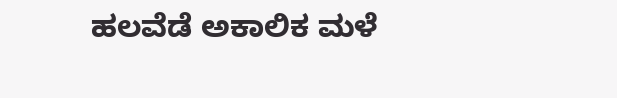ಹಲವೆಡೆ ಅಕಾಲಿಕ ಮಳೆ